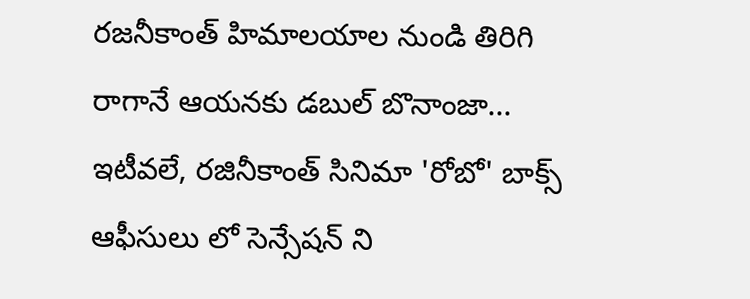రజనీకాంత్ హిమాలయాల నుండి తిరిగి రాగానే ఆయనకు డబుల్ బొనాంజా...
ఇటీవలే, రజినీకాంత్ సినిమా 'రోబో' బాక్స్ ఆఫీసులు లో సెన్సేషన్ ని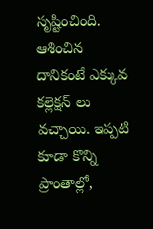సృష్టించింది. ఆశించిన దానికంటే ఎక్కువ కల్లెక్షన్ లు వచ్చాయి. ఇప్పటి కూడా కొన్ని ప్రాంతాల్లో,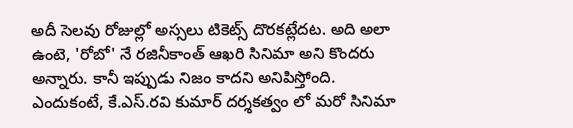అదీ సెలవు రోజుల్లో అస్సలు టికెట్స్ దొరకట్లేదట. అది అలా ఉంటె, 'రోబో' నే రజినీకాంత్ ఆఖరి సినిమా అని కొందరు అన్నారు. కానీ ఇప్పుడు నిజం కాదని అనిపిస్తోంది. ఎందుకంటే, కే.ఎస్.రవి కుమార్ దర్శకత్వం లో మరో సినిమా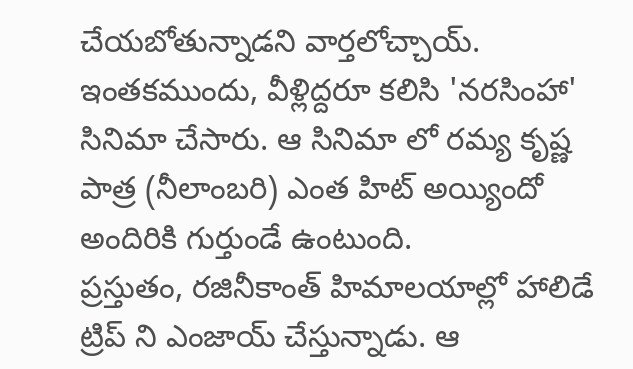చేయబోతున్నాడని వార్తలోచ్చాయ్. ఇంతకముందు, వీళ్లిద్దరూ కలిసి 'నరసింహా' సినిమా చేసారు. ఆ సినిమా లో రమ్య కృష్ణ పాత్ర (నీలాంబరి) ఎంత హిట్ అయ్యిందో అందిరికి గుర్తుండే ఉంటుంది.
ప్రస్తుతం, రజినీకాంత్ హిమాలయాల్లో హాలిడే ట్రిప్ ని ఎంజాయ్ చేస్తున్నాడు. ఆ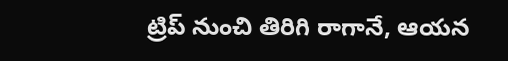ట్రిప్ నుంచి తిరిగి రాగానే, ఆయన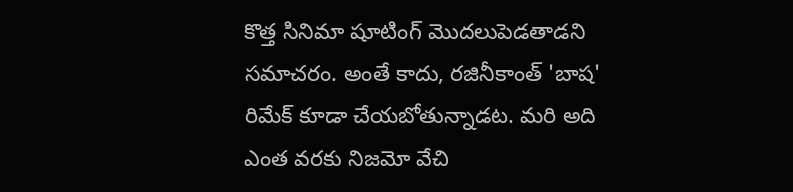కొత్త సినిమా షూటింగ్ మొదలుపెడతాడని సమాచరం. అంతే కాదు, రజినీకాంత్ 'బాష' రిమేక్ కూడా చేయబోతున్నాడట. మరి అది ఎంత వరకు నిజమో వేచి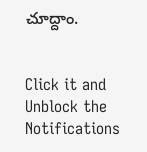చూద్దాం.


Click it and Unblock the Notifications